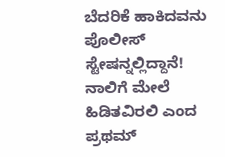ಬೆದರಿಕೆ ಹಾಕಿದವನು ಪೊಲೀಸ್ ಸ್ಟೇಷನ್ನಲ್ಲಿದ್ದಾನೆ! ನಾಲಿಗೆ ಮೇಲೆ ಹಿಡಿತವಿರಲಿ ಎಂದ ಪ್ರಥಮ್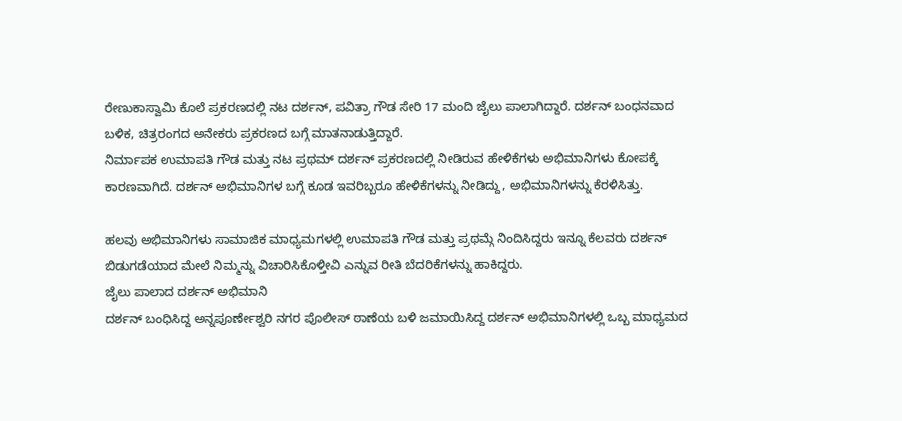ರೇಣುಕಾಸ್ವಾಮಿ ಕೊಲೆ ಪ್ರಕರಣದಲ್ಲಿ ನಟ ದರ್ಶನ್, ಪವಿತ್ರಾ ಗೌಡ ಸೇರಿ 17 ಮಂದಿ ಜೈಲು ಪಾಲಾಗಿದ್ದಾರೆ. ದರ್ಶನ್ ಬಂಧನವಾದ ಬಳಿಕ, ಚಿತ್ರರಂಗದ ಅನೇಕರು ಪ್ರಕರಣದ ಬಗ್ಗೆ ಮಾತನಾಡುತ್ತಿದ್ದಾರೆ.
ನಿರ್ಮಾಪಕ ಉಮಾಪತಿ ಗೌಡ ಮತ್ತು ನಟ ಪ್ರಥಮ್ ದರ್ಶನ್ ಪ್ರಕರಣದಲ್ಲಿ ನೀಡಿರುವ ಹೇಳಿಕೆಗಳು ಅಭಿಮಾನಿಗಳು ಕೋಪಕ್ಕೆ ಕಾರಣವಾಗಿದೆ. ದರ್ಶನ್ ಅಭಿಮಾನಿಗಳ ಬಗ್ಗೆ ಕೂಡ ಇವರಿಬ್ಬರೂ ಹೇಳಿಕೆಗಳನ್ನು ನೀಡಿದ್ದು, ಅಭಿಮಾನಿಗಳನ್ನು ಕೆರಳಿಸಿತ್ತು.

ಹಲವು ಅಭಿಮಾನಿಗಳು ಸಾಮಾಜಿಕ ಮಾಧ್ಯಮಗಳಲ್ಲಿ ಉಮಾಪತಿ ಗೌಡ ಮತ್ತು ಪ್ರಥಮ್ಗೆ ನಿಂದಿಸಿದ್ದರು ಇನ್ನೂ ಕೆಲವರು ದರ್ಶನ್ ಬಿಡುಗಡೆಯಾದ ಮೇಲೆ ನಿಮ್ಮನ್ನು ವಿಚಾರಿಸಿಕೊಳ್ತೀವಿ ಎನ್ನುವ ರೀತಿ ಬೆದರಿಕೆಗಳನ್ನು ಹಾಕಿದ್ದರು.
ಜೈಲು ಪಾಲಾದ ದರ್ಶನ್ ಅಭಿಮಾನಿ
ದರ್ಶನ್ ಬಂಧಿಸಿದ್ದ ಅನ್ನಪೂರ್ಣೇಶ್ವರಿ ನಗರ ಪೊಲೀಸ್ ಠಾಣೆಯ ಬಳಿ ಜಮಾಯಿಸಿದ್ದ ದರ್ಶನ್ ಅಭಿಮಾನಿಗಳಲ್ಲಿ ಒಬ್ಬ ಮಾಧ್ಯಮದ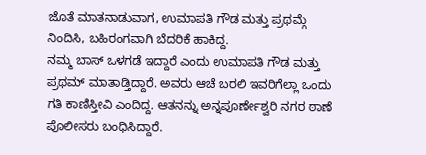ಜೊತೆ ಮಾತನಾಡುವಾಗ, ಉಮಾಪತಿ ಗೌಡ ಮತ್ತು ಪ್ರಥಮ್ಗೆ ನಿಂದಿಸಿ, ಬಹಿರಂಗವಾಗಿ ಬೆದರಿಕೆ ಹಾಕಿದ್ದ.
ನಮ್ಮ ಬಾಸ್ ಒಳಗಡೆ ಇದ್ದಾರೆ ಎಂದು ಉಮಾಪತಿ ಗೌಡ ಮತ್ತು ಪ್ರಥಮ್ ಮಾತಾಡ್ತಿದ್ದಾರೆ. ಅವರು ಆಚೆ ಬರಲಿ ಇವರಿಗೆಲ್ಲಾ ಒಂದು ಗತಿ ಕಾಣಿಸ್ತೀವಿ ಎಂದಿದ್ದ. ಆತನನ್ನು ಅನ್ನಪೂರ್ಣೇಶ್ವರಿ ನಗರ ಠಾಣೆ ಪೊಲೀಸರು ಬಂಧಿಸಿದ್ದಾರೆ.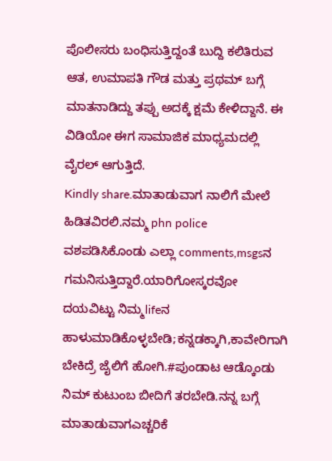ಪೊಲೀಸರು ಬಂಧಿಸುತ್ತಿದ್ದಂತೆ ಬುದ್ದಿ ಕಲಿತಿರುವ ಆತ, ಉಮಾಪತಿ ಗೌಡ ಮತ್ತು ಪ್ರಥಮ್ ಬಗ್ಗೆ ಮಾತನಾಡಿದ್ದು ತಪ್ಪು ಅದಕ್ಕೆ ಕ್ಷಮೆ ಕೇಳಿದ್ದಾನೆ. ಈ ವಿಡಿಯೋ ಈಗ ಸಾಮಾಜಿಕ ಮಾಧ್ಯಮದಲ್ಲಿ ವೈರಲ್ ಆಗುತ್ತಿದೆ.
Kindly share.ಮಾತಾಡುವಾಗ ನಾಲಿಗೆ ಮೇಲೆ ಹಿಡಿತವಿರಲಿ.ನಮ್ಮ phn police ವಶಪಡಿಸಿಕೊಂಡು ಎಲ್ಲಾ comments,msgsನ ಗಮನಿಸುತ್ತಿದ್ದಾರೆ.ಯಾರಿಗೋಸ್ಕರವೋ ದಯವಿಟ್ಟು ನಿಮ್ಮlifeನ ಹಾಳುಮಾಡಿಕೊಳ್ಳಬೇಡಿ;ಕನ್ನಡಕ್ಕಾಗಿ,ಕಾವೇರಿಗಾಗಿ ಬೇಕಿದ್ರೆ ಜೈಲಿಗೆ ಹೋಗಿ.#ಪುಂಡಾಟ ಆಡ್ಕೊಂಡು ನಿಮ್ ಕುಟುಂಬ ಬೀದಿಗೆ ತರಬೇಡಿ.ನನ್ನ ಬಗ್ಗೆ ಮಾತಾಡುವಾಗಎಚ್ಚರಿಕೆ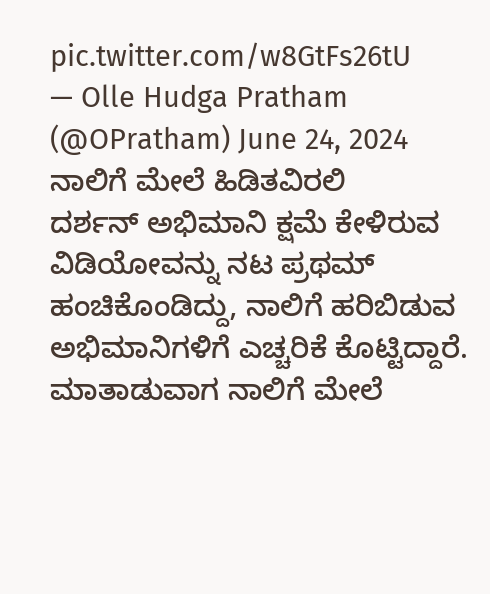pic.twitter.com/w8GtFs26tU
— Olle Hudga Pratham (@OPratham) June 24, 2024
ನಾಲಿಗೆ ಮೇಲೆ ಹಿಡಿತವಿರಲಿ
ದರ್ಶನ್ ಅಭಿಮಾನಿ ಕ್ಷಮೆ ಕೇಳಿರುವ ವಿಡಿಯೋವನ್ನು ನಟ ಪ್ರಥಮ್ ಹಂಚಿಕೊಂಡಿದ್ದು, ನಾಲಿಗೆ ಹರಿಬಿಡುವ ಅಭಿಮಾನಿಗಳಿಗೆ ಎಚ್ಚರಿಕೆ ಕೊಟ್ಟಿದ್ದಾರೆ.
ಮಾತಾಡುವಾಗ ನಾಲಿಗೆ ಮೇಲೆ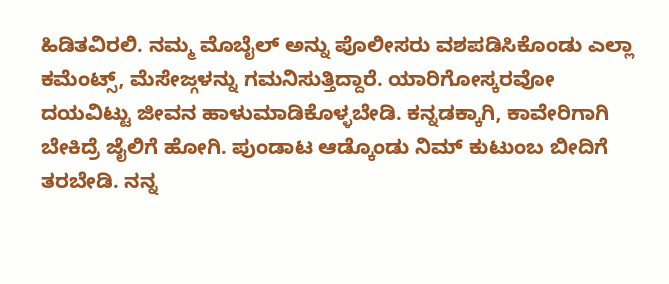ಹಿಡಿತವಿರಲಿ. ನಮ್ಮ ಮೊಬೈಲ್ ಅನ್ನು ಪೊಲೀಸರು ವಶಪಡಿಸಿಕೊಂಡು ಎಲ್ಲಾ ಕಮೆಂಟ್ಸ್, ಮೆಸೇಜ್ಗಳನ್ನು ಗಮನಿಸುತ್ತಿದ್ದಾರೆ. ಯಾರಿಗೋಸ್ಕರವೋ ದಯವಿಟ್ಟು ಜೀವನ ಹಾಳುಮಾಡಿಕೊಳ್ಳಬೇಡಿ. ಕನ್ನಡಕ್ಕಾಗಿ, ಕಾವೇರಿಗಾಗಿ ಬೇಕಿದ್ರೆ ಜೈಲಿಗೆ ಹೋಗಿ. ಪುಂಡಾಟ ಆಡ್ಕೊಂಡು ನಿಮ್ ಕುಟುಂಬ ಬೀದಿಗೆ ತರಬೇಡಿ. ನನ್ನ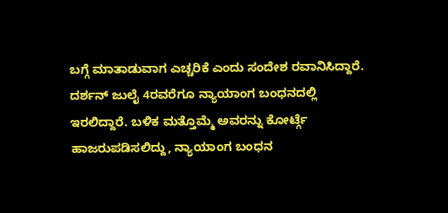ಬಗ್ಗೆ ಮಾತಾಡುವಾಗ ಎಚ್ಚರಿಕೆ ಎಂದು ಸಂದೇಶ ರವಾನಿಸಿದ್ದಾರೆ.
ದರ್ಶನ್ ಜುಲೈ 4ರವರೆಗೂ ನ್ಯಾಯಾಂಗ ಬಂಧನದಲ್ಲಿ ಇರಲಿದ್ದಾರೆ. ಬಳಿಕ ಮತ್ತೊಮ್ಮೆ ಅವರನ್ನು ಕೋರ್ಟ್ಗೆ ಹಾಜರುಪಡಿಸಲಿದ್ದು, ನ್ಯಾಯಾಂಗ ಬಂಧನ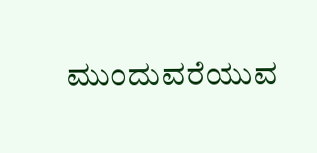ಮುಂದುವರೆಯುವ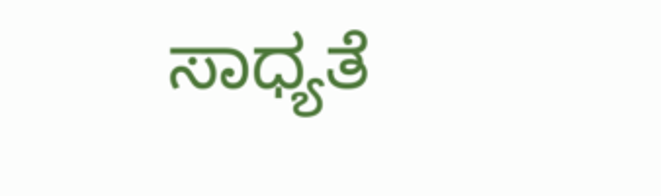ಸಾಧ್ಯತೆ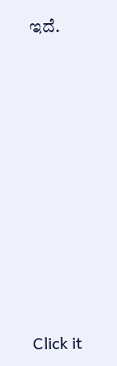ಇದೆ.












Click it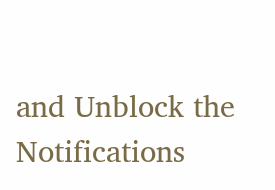and Unblock the Notifications